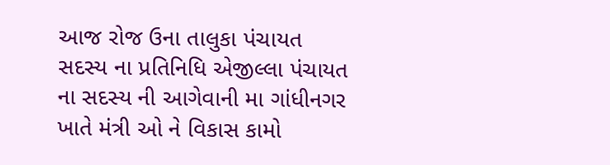આજ રોજ ઉના તાલુકા પંચાયત સદસ્ય ના પ્રતિનિધિ એજીલ્લા પંચાયત ના સદસ્ય ની આગેવાની મા ગાંધીનગર ખાતે મંત્રી ઓ ને વિકાસ કામો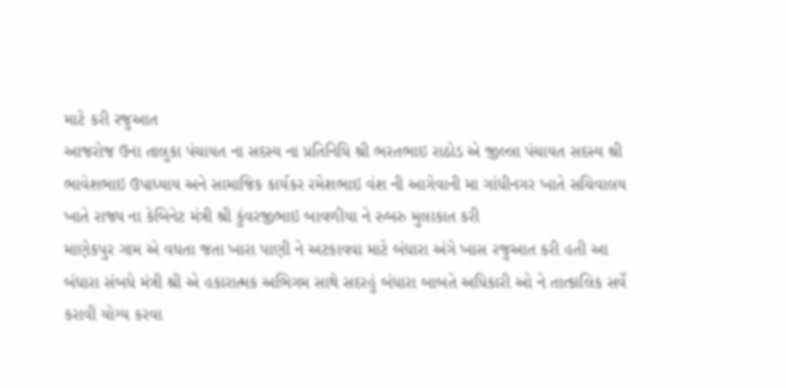માટે કરી રજુઆત
આજરોજ ઉના તાલુકા પંચાયત ના સદસ્ય ના પ્રતિનિધિ શ્રી ભરતભાઇ રાઠોડ એ જીલ્લા પંચાયત સદસ્ય શ્રી ભાવેશભાઇ ઉપાધ્યાય અને સામાજિક કાર્યકર રમેશભાઇ વંશ ની આગેવાની મા ગાંધીનગર ખાતે સચિવાલય ખાતે રાજ્ય ના કેબિનેટ મંત્રી શ્રી કુંવરજીભાઇ બાવળીયા ને રુબરુ મુલાકાત કરી
માણેકપુર ગામ એ વધતા જતા ખારા પાણી ને અટકાવવા માટે બંધારા અંગે ખાસ રજુઆત કરી હતી આ બંધારા સંબધે મંત્રી શ્રી એ હકારાત્મક અભિગમ સાથે સદરહું બંધારા બાબતે અધિકારી ઓ ને તાત્કાલિક સર્વે કરાવી યોગ્ય કરવા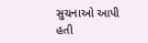સુચનાઓ આપી હતી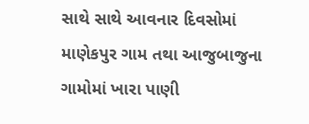સાથે સાથે આવનાર દિવસોમાં માણેકપુર ગામ તથા આજુબાજુના ગામોમાં ખારા પાણી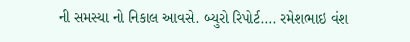ની સમસ્યા નો નિકાલ આવસે. બ્યુરો રિપોર્ટ…. રમેશભાઇ વંશ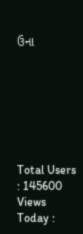ઉના







Total Users : 145600
Views Today :